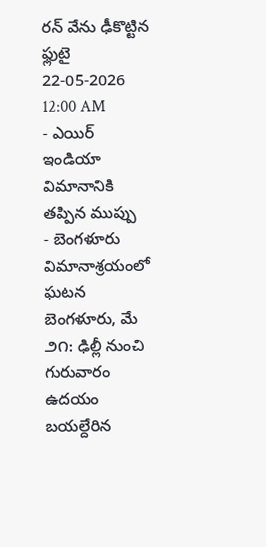రన్ వేను ఢీకొట్టిన ఫ్లుటై
22-05-2026 12:00 AM
- ఎయిర్ ఇండియా విమానానికి తప్పిన ముప్పు
- బెంగళూరు విమానాశ్రయంలో ఘటన
బెంగళూరు, మే ౨౧: ఢిల్లీ నుంచి గురువారం ఉదయం బయల్దేరిన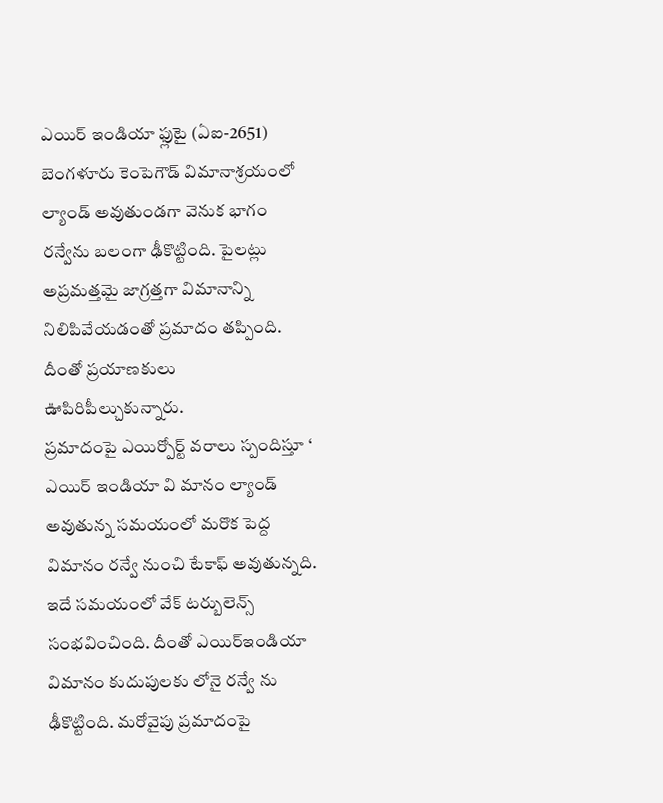ఎయిర్ ఇండియా ఫ్లుటై (ఏఐ-2651) బెంగళూరు కెంపెగౌడ్ విమానాశ్రయంలో ల్యాండ్ అవుతుండగా వెనుక భాగం రన్వేను బలంగా ఢీకొట్టింది. పైలట్లు అప్రమత్తమై జాగ్రత్తగా విమానాన్ని నిలిపివేయడంతో ప్రమాదం తప్పింది. దీంతో ప్రయాణకులు ఊపిరిపీల్చుకున్నారు.
ప్రమాదంపై ఎయిర్పోర్ట్ వరాలు స్పందిస్తూ ‘ ఎయిర్ ఇండియా వి మానం ల్యాండ్ అవుతున్న సమయంలో మరొక పెద్ద విమానం రన్వే నుంచి టేకాఫ్ అవుతున్నది. ఇదే సమయంలో వేక్ టర్బులెన్స్ సంభవించింది. దీంతో ఎయిర్ఇండియా విమానం కుదుపులకు లోనై రన్వే ను ఢీకొట్టింది. మరోవైపు ప్రమాదంపై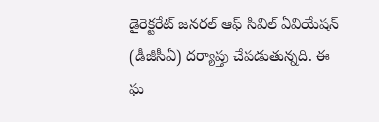డైరెక్టరేట్ జనరల్ ఆఫ్ సివిల్ ఏవియేషన్ (డీజీసీఏ) దర్యాప్తు చేపడుతున్నది. ఈ ఘ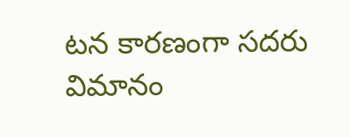టన కారణంగా సదరు విమానం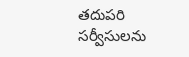తదుపరి సర్వీసులను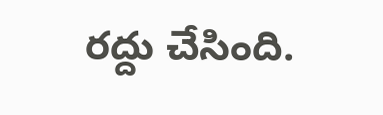రద్దు చేసింది.